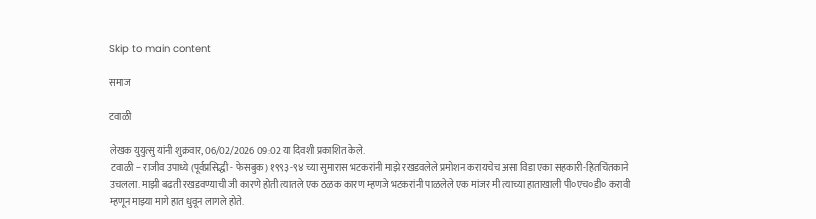Skip to main content

समाज

टवाळी

लेखक युयुत्सु यांनी शुक्रवार, 06/02/2026 09:02 या दिवशी प्रकाशित केले.
 टवाळी -- राजीव उपाध्ये (पूर्वप्रसिद्धी - फेसबुक) १९९३-९४ च्या सुमारास भटकरांनी माझे रखडवलेले प्रमोशन करायचेच असा विडा एका सहकारी-हितचिंतकाने उचलला. माझी बढती रखडवण्याची जी कारणे होती त्यातले एक ठळक कारण म्हणजे भटकरांनी पाळलेले एक मांजर मी त्याच्या हाताखाली पी०एच०डी० करावी म्हणून माझ्या मागे हात धुवून लागले होते.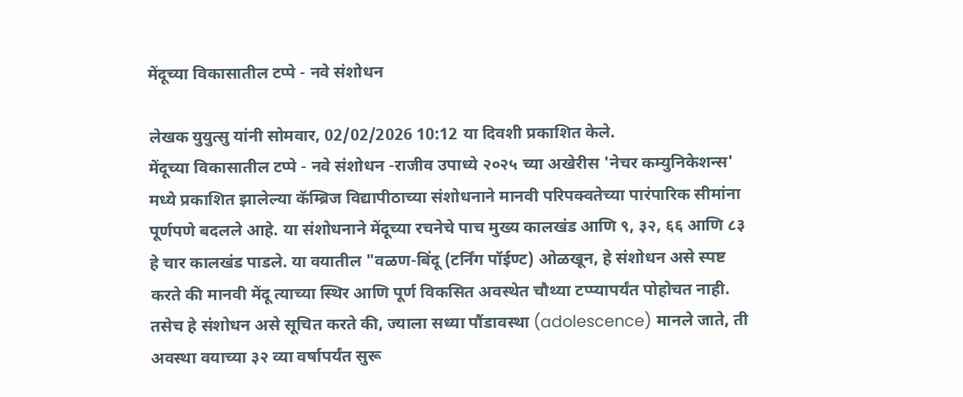मेंदूच्या विकासातील टप्पे - नवे संशोधन

लेखक युयुत्सु यांनी सोमवार, 02/02/2026 10:12 या दिवशी प्रकाशित केले.
मेंदूच्या विकासातील टप्पे - नवे संशोधन -राजीव उपाध्ये २०२५ च्या अखेरीस 'नेचर कम्युनिकेशन्स' मध्ये प्रकाशित झालेल्या कॅम्ब्रिज विद्यापीठाच्या संशोधनाने मानवी परिपक्वतेच्या पारंपारिक सीमांना पूर्णपणे बदलले आहे. या संशोधनाने मेंदूच्या रचनेचे पाच मुख्य कालखंड आणि ९, ३२, ६६ आणि ८३ हे चार कालखंड पाडले. या वयातील "वळण-बिंदू (टर्निंग पॉईण्ट) ओळखून, हे संशोधन असे स्पष्ट करते की मानवी मेंदू त्याच्या स्थिर आणि पूर्ण विकसित अवस्थेत चौथ्या टप्प्यापर्यंत पोहोचत नाही. तसेच हे संशोधन असे सूचित करते की, ज्याला सध्या पौंडावस्था (adolescence) मानले जाते, ती अवस्था वयाच्या ३२ व्या वर्षापर्यंत सुरू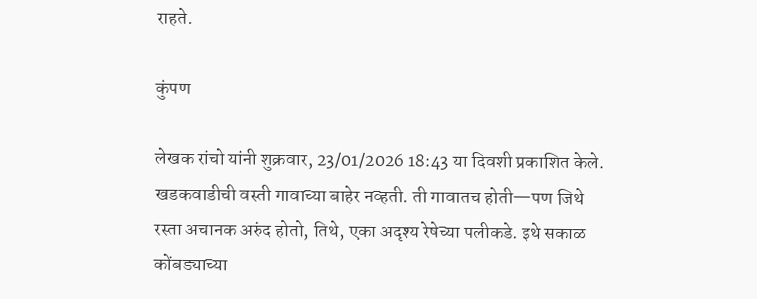राहते.

कुंपण

लेखक रांचो यांनी शुक्रवार, 23/01/2026 18:43 या दिवशी प्रकाशित केले.
खडकवाडीची वस्ती गावाच्या बाहेर नव्हती. ती गावातच होती—पण जिथे रस्ता अचानक अरुंद होतो, तिथे, एका अदृश्य रेषेच्या पलीकडे. इथे सकाळ कोंबड्याच्या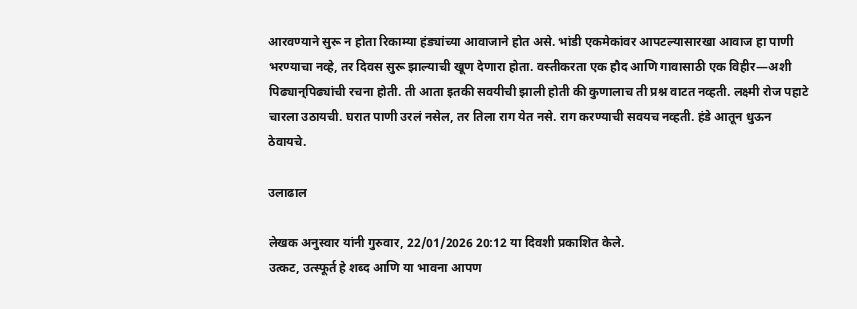आरवण्याने सुरू न होता रिकाम्या हंड्यांच्या आवाजाने होत असे. भांडी एकमेकांवर आपटल्यासारखा आवाज हा पाणी भरण्याचा नव्हे, तर दिवस सुरू झाल्याची खूण देणारा होता. वस्तीकरता एक हौद आणि गावासाठी एक विहीर—अशी पिढ्यान्‌पिढ्यांची रचना होती. ती आता इतकी सवयीची झाली होती की कुणालाच ती प्रश्न वाटत नव्हती. लक्ष्मी रोज पहाटे चारला उठायची. घरात पाणी उरलं नसेल, तर तिला राग येत नसे. राग करण्याची सवयच नव्हती. हंडे आतून धुऊन ठेवायचे.

उलाढाल

लेखक अनुस्वार यांनी गुरुवार, 22/01/2026 20:12 या दिवशी प्रकाशित केले.
उत्कट, उत्स्फूर्त हे शब्द आणि या भावना आपण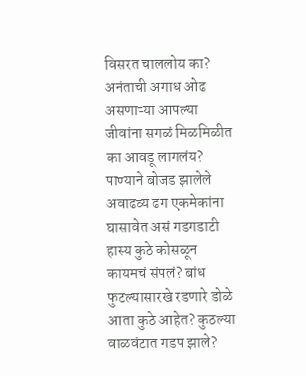विसरत चाललोय का? अनंताची अगाध ओढ असणाऱ्या आपल्या जीवांना सगळं मिळमिळीत का आवडू लागलंय? पाण्याने बोजड झालेले अवाढव्य ढग एकमेकांना घासावेत असं गडगडाटी हास्य कुठे कोसळून कायमचं संपलं? बांध फुटल्यासारखे रडणारे डोळे आता कुठे आहेत? कुठल्या वाळवंटात गडप झाले?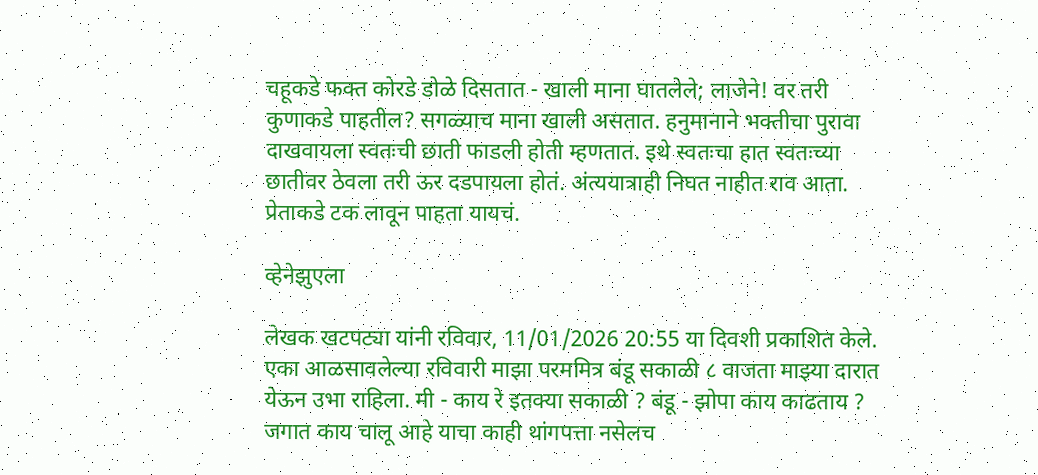चहूकडे फक्त कोरडे डोळे दिसतात - खाली माना घातलेले; लाजेने! वर तरी कुणाकडे पाहतील? सगळ्याच माना खाली असतात. हनुमानाने भक्तीचा पुरावा दाखवायला स्वतःची छाती फाडली होती म्हणतात. इथे स्वतःचा हात स्वतःच्या छातीवर ठेवला तरी ऊर दडपायला होतं. अंत्ययात्राही निघत नाहीत राव आता. प्रेताकडे टक लावून पाहता यायचं.

व्हेनेझुएला

लेखक खटपट्या यांनी रविवार, 11/01/2026 20:55 या दिवशी प्रकाशित केले.
एका आळसावलेल्या रविवारी माझा परममित्र बंडू सकाळी ८ वाजता माझ्या दारात येऊन उभा राहिला. मी - काय रे इतक्या सकाळी ? बंडू - झोपा काय काढताय ? जगात काय चालू आहे याचा काही थांगपत्ता नसेलच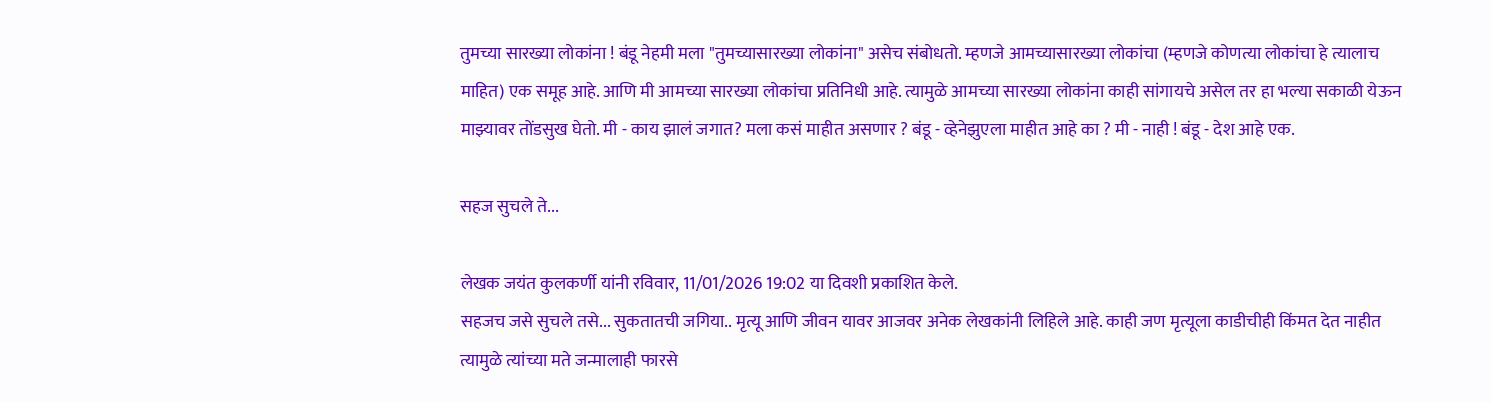तुमच्या सारख्या लोकांना ! बंडू नेहमी मला "तुमच्यासारख्या लोकांना" असेच संबोधतो. म्हणजे आमच्यासारख्या लोकांचा (म्हणजे कोणत्या लोकांचा हे त्यालाच माहित) एक समूह आहे. आणि मी आमच्या सारख्या लोकांचा प्रतिनिधी आहे. त्यामुळे आमच्या सारख्या लोकांना काही सांगायचे असेल तर हा भल्या सकाळी येऊन माझ्यावर तोंडसुख घेतो. मी - काय झालं जगात? मला कसं माहीत असणार ? बंडू - व्हेनेझुएला माहीत आहे का ? मी - नाही ! बंडू - देश आहे एक.

सहज सुचले ते...

लेखक जयंत कुलकर्णी यांनी रविवार, 11/01/2026 19:02 या दिवशी प्रकाशित केले.
सहजच जसे सुचले तसे... सुकतातची जगिया.. मृत्यू आणि जीवन यावर आजवर अनेक लेखकांनी लिहिले आहे. काही जण मृत्यूला काडीचीही किंमत देत नाहीत त्यामुळे त्यांच्या मते जन्मालाही फारसे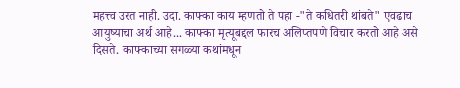महत्त्व उरत नाही. उदा. काफ्का काय म्हणतो ते पहा -"ते कधितरी थांबते" एवढाच आयुष्याचा अर्थ आहे... काफ्का मृत्यूबद्दल फारच अलिप्तपणे विचार करतो आहे असे दिसते. काफ्काच्या सगळ्या कथांमधून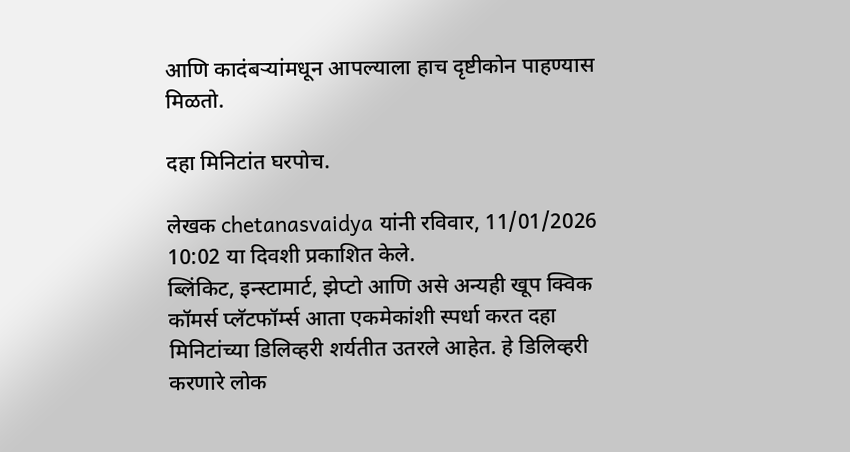आणि कादंबऱ्यांमधून आपल्याला हाच दृष्टीकोन पाहण्यास मिळतो.

दहा मिनिटांत घरपोच.

लेखक chetanasvaidya यांनी रविवार, 11/01/2026 10:02 या दिवशी प्रकाशित केले.
ब्लिंकिट, इन्स्टामार्ट, झेप्टो आणि असे अन्यही खूप क्विक कॉमर्स प्लॅटफॉर्म्स आता एकमेकांशी स्पर्धा करत दहा मिनिटांच्या डिलिव्हरी शर्यतीत उतरले आहेत. हे डिलिव्हरी करणारे लोक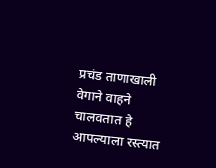प्रचंड ताणाखाली वेगाने वाहने चालवतात हे आपल्याला रस्त्यात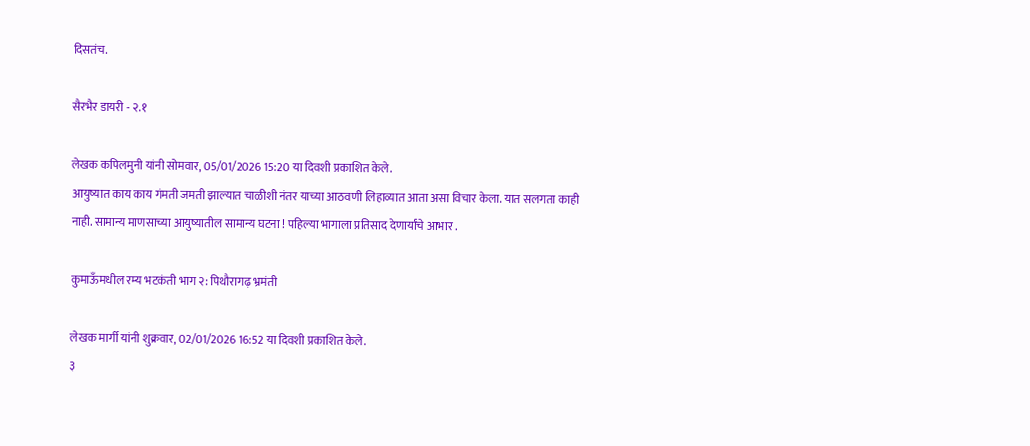दिसतंच.

सैरभैर डायरी - २.१

लेखक कपिलमुनी यांनी सोमवार, 05/01/2026 15:20 या दिवशी प्रकाशित केले.
आयुष्यात काय काय गंमती जमती झाल्यात चाळीशी नंतर याच्या आठवणी लिहाव्यात आता असा विचार केला. यात सलगता काही नाही. सामान्य माणसाच्या आयुष्यातील सामान्य घटना ! पहिल्या भागाला प्रतिसाद देणार्यांचे आभार .

कुमाऊँमधील रम्य भटकंती भाग २: पिथौरागढ़ भ्रमंती

लेखक मार्गी यांनी शुक्रवार, 02/01/2026 16:52 या दिवशी प्रकाशित केले.
३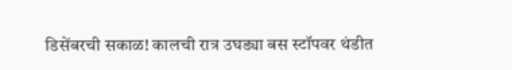डिसेंबरची‌ सकाळ! कालची रात्र उघड्या बस स्टॉपवर थंडीत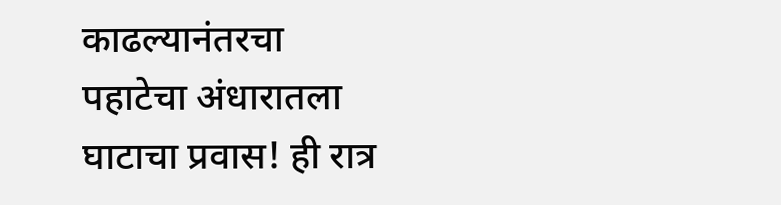काढल्यानंतरचा पहाटेचा अंधारातला घाटाचा प्रवास! ही रात्र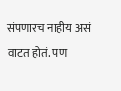संपणारच नाहीय असं वाटत होतं. पण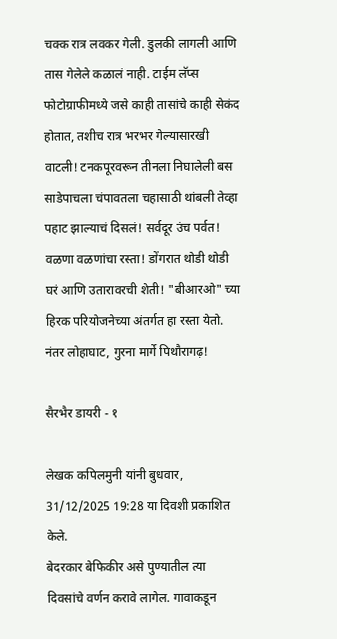चक्क रात्र लवकर गेली. डुलकी लागली आणि तास गेलेले कळालं नाही. टाईम लॅप्स फोटोग्राफीमध्ये जसे काही तासांचे काही सेकंद होतात, तशीच रात्र भरभर गेल्यासारखी वाटली! टनकपूरवरून तीनला निघालेली बस साडेपाचला चंपावतला चहासाठी थांबली तेव्हा पहाट झाल्याचं दिसलं! सर्वदूर उंच पर्वत! वळणा वळणांचा रस्ता! डोंगरात थोडी थोडी घरं आणि उतारावरची‌ शेती! "बीआरओ" च्या हिरक परियोजनेच्या अंतर्गत हा रस्ता येतो. नंतर लोहाघाट, गुरना मार्गे पिथौरागढ़!

सैरभैर डायरी - १

लेखक कपिलमुनी यांनी बुधवार, 31/12/2025 19:28 या दिवशी प्रकाशित केले.
बेदरकार बेफिकीर असे पुण्यातील त्या दिवसांचे वर्णन करावे लागेल. गावाकडून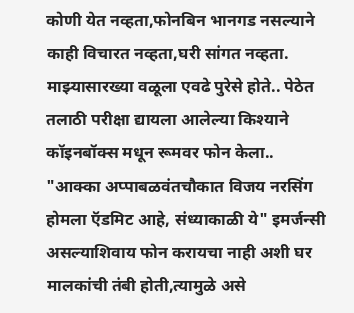कोणी येत नव्हता,फोनबिन भानगड नसल्याने काही विचारत नव्हता,घरी सांगत नव्हता. माझ्यासारख्या वळूला एवढे पुरेसे होते.. पेठेत तलाठी परीक्षा द्यायला आलेल्या किश्याने कॉइनबॉक्स मधून रूमवर फोन केला.. "आक्का अप्पाबळवंतचौकात विजय नरसिंग होमला ऍडमिट आहे, संध्याकाळी ये" इमर्जन्सी असल्याशिवाय फोन करायचा नाही अशी घर मालकांची तंबी होती,त्यामुळे असे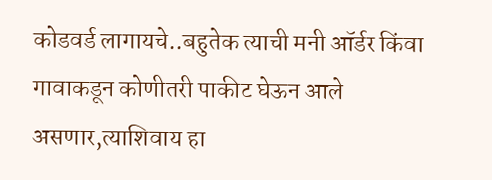कोडवर्ड लागायचे..बहुतेक त्याची मनी ऑर्डर किंवा गावाकडून कोणीतरी पाकीट घेऊन आले असणार,त्याशिवाय हा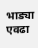भाड्या एवढा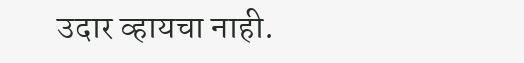उदार व्हायचा नाही.